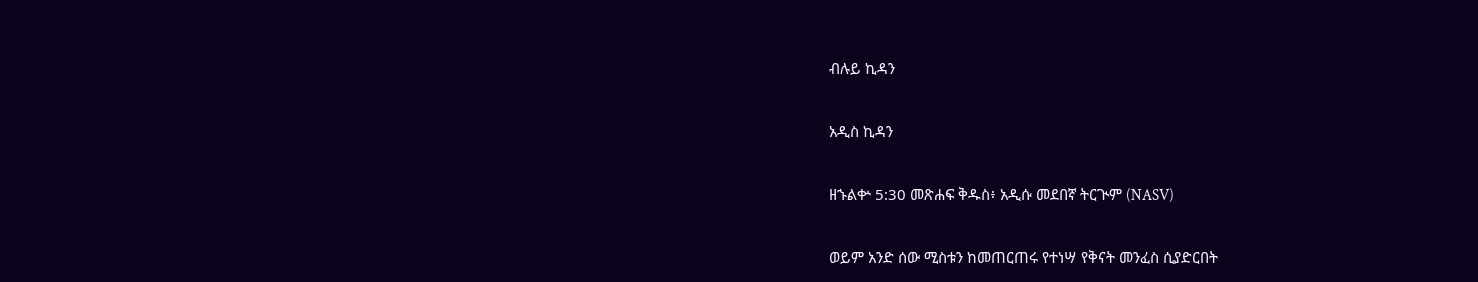ብሉይ ኪዳን

አዲስ ኪዳን

ዘኁልቍ 5:30 መጽሐፍ ቅዱስ፥ አዲሱ መደበኛ ትርጒም (NASV)

ወይም አንድ ሰው ሚስቱን ከመጠርጠሩ የተነሣ የቅናት መንፈስ ሲያድርበት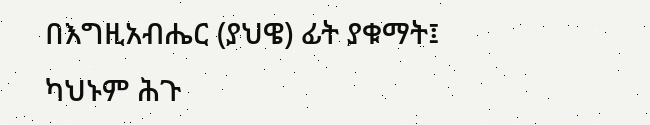በእግዚአብሔር (ያህዌ) ፊት ያቁማት፤ ካህኑም ሕጉ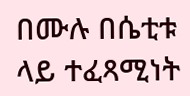በሙሉ በሴቲቱ ላይ ተፈጻሚነት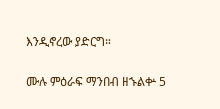እንዲኖረው ያድርግ።

ሙሉ ምዕራፍ ማንበብ ዘኁልቍ 5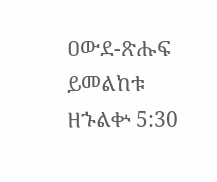ዐውደ-ጽሑፍ ይመልከቱ ዘኁልቍ 5:30